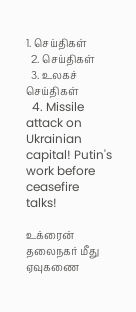1. செய்திகள்
  2. செய்திகள்
  3. உலகச் செய்திகள்
  4. Missile attack on Ukrainian capital! Putin's work before ceasefire talks!

உக்ரைன் தலைநகர் மீது ஏவுகணை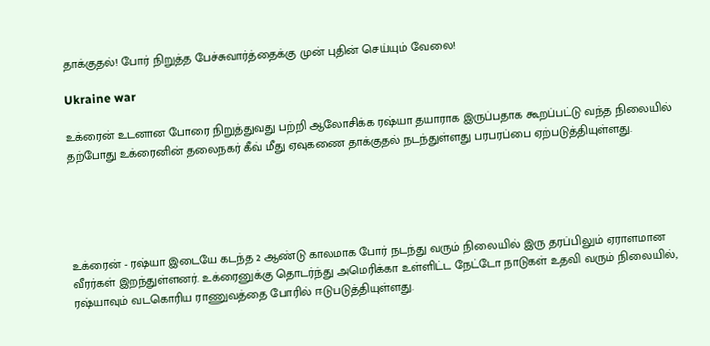தாக்குதல்! போர் நிறுத்த பேச்சுவார்த்தைக்கு முன் புதின் செய்யும் வேலை!

Ukraine war

உக்ரைன் உடனான போரை நிறுத்துவது பற்றி ஆலோசிக்க ரஷ்யா தயாராக இருப்பதாக கூறப்பட்டு வந்த நிலையில் தற்போது உக்ரைனின் தலைநகர் கீவ் மீது ஏவுகணை தாக்குதல் நடந்துள்ளது பரபரப்பை ஏற்படுத்தியுள்ளது.





உக்ரைன் - ரஷ்யா இடையே கடந்த 2 ஆண்டு காலமாக போர் நடந்து வரும் நிலையில் இரு தரப்பிலும் ஏராளமான வீரர்கள் இறந்துள்ளனர். உக்ரைனுக்கு தொடர்ந்து அமெரிக்கா உள்ளிட்ட நேட்டோ நாடுகள் உதவி வரும் நிலையில், ரஷ்யாவும் வடகொரிய ராணுவத்தை போரில் ஈடுபடுத்தியுள்ளது.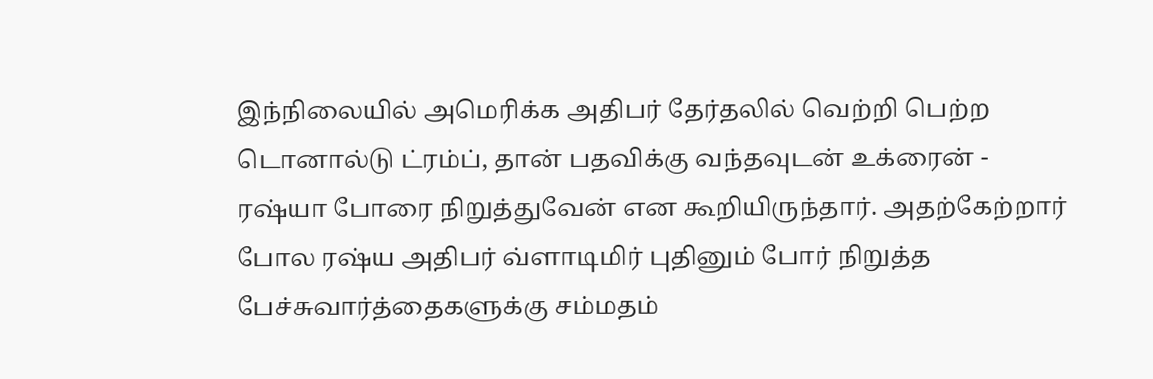இந்நிலையில் அமெரிக்க அதிபர் தேர்தலில் வெற்றி பெற்ற டொனால்டு ட்ரம்ப், தான் பதவிக்கு வந்தவுடன் உக்ரைன் - ரஷ்யா போரை நிறுத்துவேன் என கூறியிருந்தார். அதற்கேற்றார் போல ரஷ்ய அதிபர் வ்ளாடிமிர் புதினும் போர் நிறுத்த பேச்சுவார்த்தைகளுக்கு சம்மதம்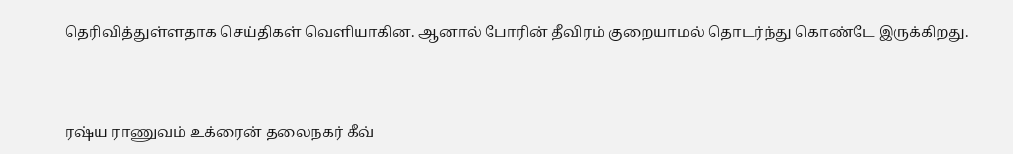தெரிவித்துள்ளதாக செய்திகள் வெளியாகின. ஆனால் போரின் தீவிரம் குறையாமல் தொடர்ந்து கொண்டே இருக்கிறது.



ரஷ்ய ராணுவம் உக்ரைன் தலைநகர் கீவ்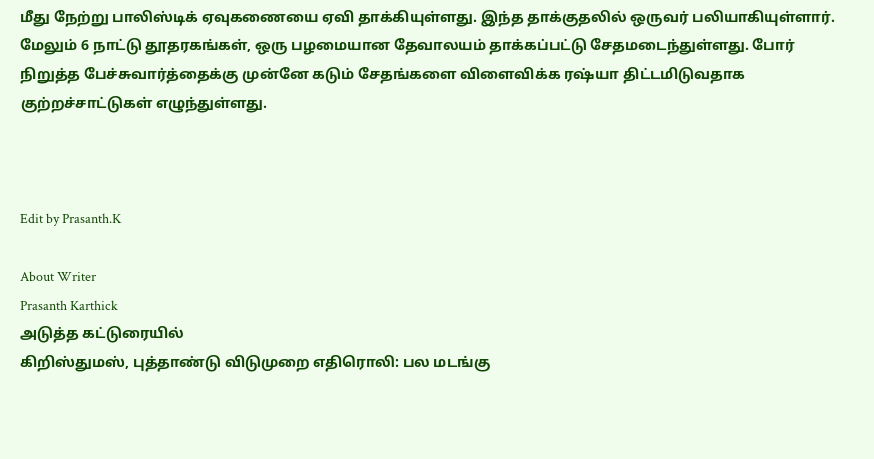மீது நேற்று பாலிஸ்டிக் ஏவுகணையை ஏவி தாக்கியுள்ளது. இந்த தாக்குதலில் ஒருவர் பலியாகியுள்ளார். மேலும் 6 நாட்டு தூதரகங்கள், ஒரு பழமையான தேவாலயம் தாக்கப்பட்டு சேதமடைந்துள்ளது. போர் நிறுத்த பேச்சுவார்த்தைக்கு முன்னே கடும் சேதங்களை விளைவிக்க ரஷ்யா திட்டமிடுவதாக குற்றச்சாட்டுகள் எழுந்துள்ளது.



Edit by Prasanth.K

About Writer
Prasanth Karthick
அடுத்த கட்டுரையில்
கிறிஸ்துமஸ், புத்தாண்டு விடுமுறை எதிரொலி: பல மடங்கு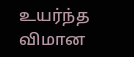உயர்ந்த விமான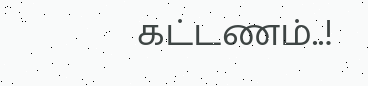கட்டணம்..!